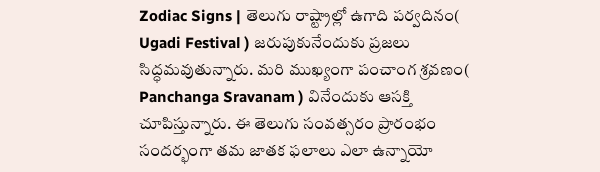Zodiac Signs | తెలుగు రాష్ట్రాల్లో ఉగాది పర్వదినం( Ugadi Festival ) జరుపుకునేందుకు ప్రజలు సిద్ధమవుతున్నారు. మరి ముఖ్యంగా పంచాంగ శ్రవణం( Panchanga Sravanam ) వినేందుకు ఆసక్తి చూపిస్తున్నారు. ఈ తెలుగు సంవత్సరం ప్రారంభం సందర్భంగా తమ జాతక ఫలాలు ఎలా ఉన్నాయో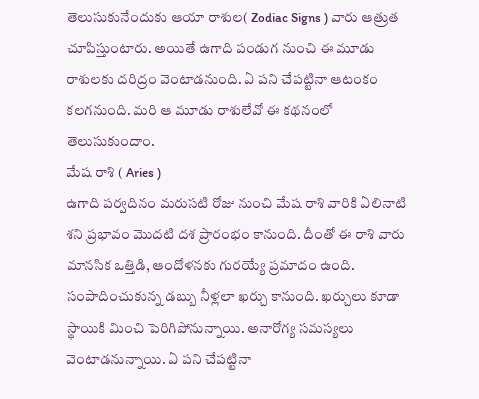తెలుసుకునేందుకు ఆయా రాశుల( Zodiac Signs ) వారు ఆత్రుత చూపిస్తుంటారు. అయితే ఉగాది పండుగ నుంచి ఈ మూడు రాశులకు దరిద్రం వెంటాడనుంది. ఏ పని చేపట్టినా ఆటంకం కలగనుంది. మరి ఆ మూడు రాశులేవో ఈ కథనంలో తెలుసుకుందాం.
మేష రాశి ( Aries )
ఉగాది పర్వదినం మరుసటి రోజు నుంచి మేష రాశి వారికి ఏలినాటి శని ప్రభావం మొదటి దశ ప్రారంభం కానుంది. దీంతో ఈ రాశి వారు మానసిక ఒత్తిడి, ఆందోళనకు గురయ్యే ప్రమాదం ఉంది. సంపాదించుకున్న డబ్బు నీళ్లలా ఖర్చు కానుంది. ఖర్చులు కూడా స్థాయికి మించి పెరిగిపోనున్నాయి. అనారోగ్య సమస్యలు వెంటాడనున్నాయి. ఏ పని చేపట్టినా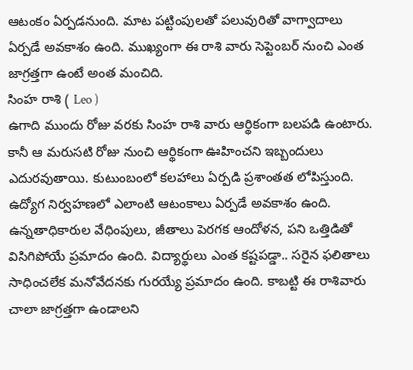ఆటంకం ఏర్పడనుంది. మాట పట్టింపులతో పలువురితో వాగ్వాదాలు ఏర్పడే అవకాశం ఉంది. ముఖ్యంగా ఈ రాశి వారు సెప్టెంబర్ నుంచి ఎంత జాగ్రత్తగా ఉంటే అంత మంచిది.
సింహ రాశి ( Leo )
ఉగాది ముందు రోజు వరకు సింహ రాశి వారు ఆర్థికంగా బలపడి ఉంటారు. కానీ ఆ మరుసటి రోజు నుంచి ఆర్థికంగా ఊహించని ఇబ్బందులు ఎదురవుతాయి. కుటుంబంలో కలహాలు ఏర్పడి ప్రశాంతత లోపిస్తుంది. ఉద్యోగ నిర్వహణలో ఎలాంటి ఆటంకాలు ఏర్పడే అవకాశం ఉంది. ఉన్నతాధికారుల వేధింపులు, జీతాలు పెరగక ఆందోళన, పని ఒత్తిడితో విసిగిపోయే ప్రమాదం ఉంది. విద్యార్థులు ఎంత కష్టపడ్డా.. సరైన ఫలితాలు సాధించలేక మనోవేదనకు గురయ్యే ప్రమాదం ఉంది. కాబట్టి ఈ రాశివారు చాలా జాగ్రత్తగా ఉండాలని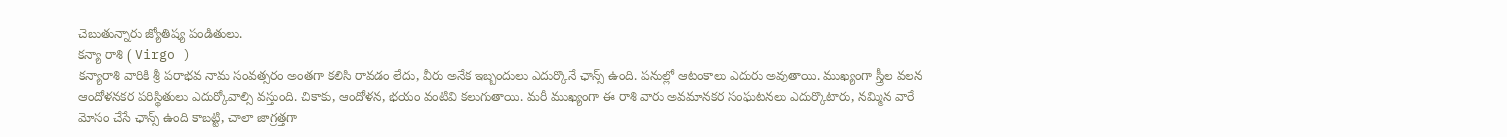చెబుతున్నారు జ్యోతిష్య పండితులు.
కన్యా రాశి ( Virgo )
కన్యారాశి వారికి శ్రీ పరాభవ నామ సంవత్సరం అంతగా కలిసి రావడం లేదు, వీరు అనేక ఇబ్బందులు ఎదుర్కొనే ఛాన్స్ ఉంది. పనుల్లో ఆటంకాలు ఎదురు అవుతాయి. ముఖ్యంగా స్త్రీల వలన ఆందోళనకర పరిస్థితులు ఎదుర్కోవాల్సి వస్తుంది. చికాకు, ఆందోళన, భయం వంటివి కలుగుతాయి. మరీ ముఖ్యంగా ఈ రాశి వారు అవమానకర సంఘటనలు ఎదుర్కొటారు, నమ్మిన వారే మోసం చేసే ఛాన్స్ ఉంది కాబట్టి, చాలా జాగ్రత్తగా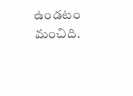ఉండటం మంచిది.